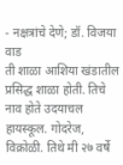- नक्षत्रांचे देणे; डॉ. विजया वाड
ती शाळा आशिया खंडातील प्रसिद्ध शाळा होती. तिचे नाव होते उदयाचल हायस्कूल. गोदरेज, विक्रोळी. तिथे मी २७ वर्षे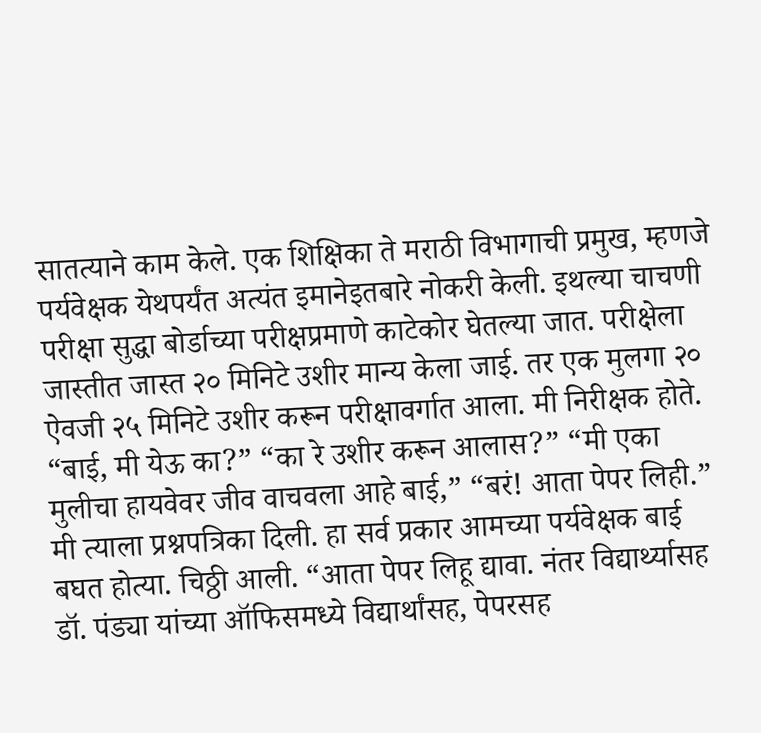सातत्याने काम केले. एक शिक्षिका ते मराठी विभागाची प्रमुख, म्हणजे पर्यवेक्षक येथपर्यंत अत्यंत इमानेइतबारे नोकरी केली. इथल्या चाचणी परीक्षा सुद्धा बोर्डाच्या परीक्षप्रमाणे काटेकोर घेतल्या जात. परीक्षेला जास्तीत जास्त २० मिनिटे उशीर मान्य केला जाई. तर एक मुलगा २० ऐवजी २५ मिनिटे उशीर करून परीक्षावर्गात आला. मी निरीक्षक होते.
“बाई, मी येऊ का?” “का रे उशीर करून आलास?” “मी एका मुलीचा हायवेवर जीव वाचवला आहे बाई,” “बरं! आता पेपर लिही.” मी त्याला प्रश्नपत्रिका दिली. हा सर्व प्रकार आमच्या पर्यवेक्षक बाई बघत होत्या. चिठ्ठी आली. “आता पेपर लिहू द्यावा. नंतर विद्यार्थ्यासह डॉ. पंड्या यांच्या ऑफिसमध्ये विद्यार्थांसह, पेपरसह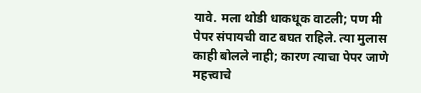यावे. मला थोडी धाकधूक वाटली; पण मी पेपर संपायची वाट बघत राहिले. त्या मुलास काही बोलले नाही; कारण त्याचा पेपर जाणे महत्त्वाचे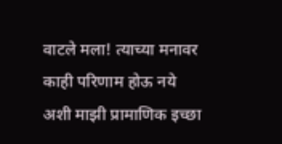वाटले मला! त्याच्या मनावर काही परिणाम होऊ नये अशी माझी प्रामाणिक इच्छा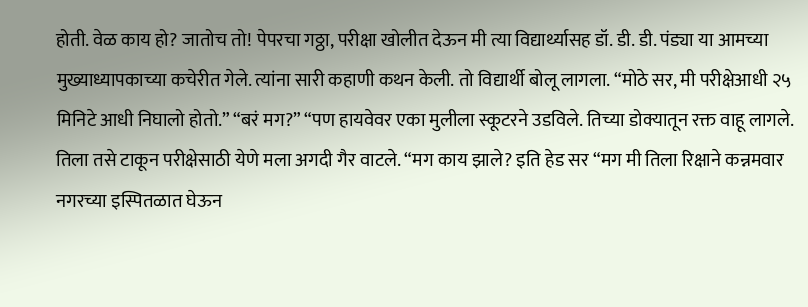होती. वेळ काय हो? जातोच तो! पेपरचा गठ्ठा, परीक्षा खोलीत देऊन मी त्या विद्यार्थ्यासह डॉ. डी. डी. पंड्या या आमच्या मुख्याध्यापकाच्या कचेरीत गेले. त्यांना सारी कहाणी कथन केली. तो विद्यार्थी बोलू लागला. “मोठे सर, मी परीक्षेआधी २५ मिनिटे आधी निघालो होतो.” “बरं मग?” “पण हायवेवर एका मुलीला स्कूटरने उडविले. तिच्या डोक्यातून रक्त वाहू लागले. तिला तसे टाकून परीक्षेसाठी येणे मला अगदी गैर वाटले. “मग काय झाले? इति हेड सर “मग मी तिला रिक्षाने कन्नमवार नगरच्या इस्पितळात घेऊन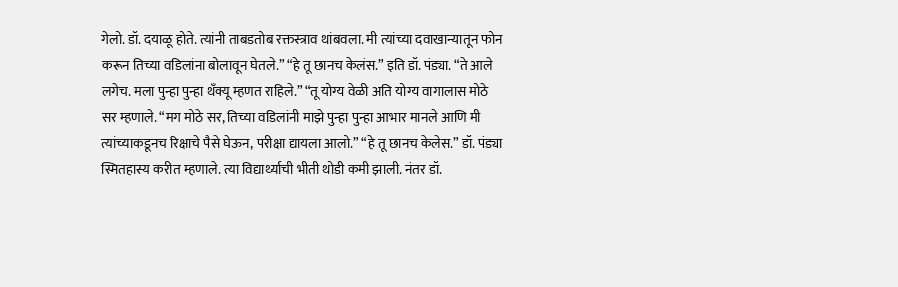गेलो. डॉ. दयाळू होते. त्यांनी ताबडतोब रक्तस्त्राव थांबवला. मी त्यांच्या दवाखान्यातून फोन करून तिच्या वडिलांना बोलावून घेतले.” “हे तू छानच केलंस.” इति डॉ. पंड्या. “ते आले लगेच. मला पुन्हा पुन्हा थँक्यू म्हणत राहिले.” “तू योग्य वेळी अति योग्य वागालास मोठे सर म्हणाले. “मग मोठे सर, तिच्या वडिलांनी माझे पुन्हा पुन्हा आभार मानले आणि मी त्यांच्याकडूनच रिक्षाचे पैसे घेऊन, परीक्षा द्यायला आलो.” “हे तू छानच केलेस.” डॉ. पंड्या स्मितहास्य करीत म्हणाले. त्या विद्यार्थ्याची भीती थोडी कमी झाली. नंतर डॉ.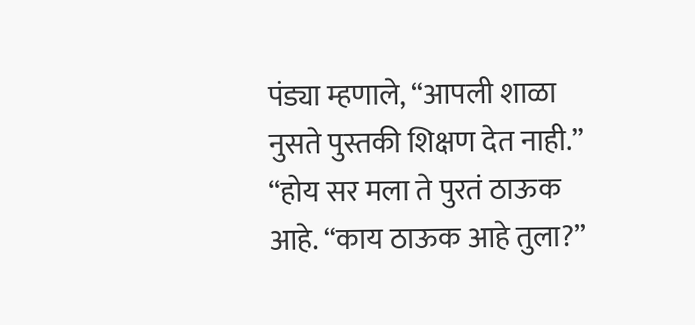पंड्या म्हणाले, “आपली शाळा नुसते पुस्तकी शिक्षण देत नाही.” “होय सर मला ते पुरतं ठाऊक आहे. “काय ठाऊक आहे तुला?”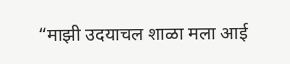“माझी उदयाचल शाळा मला आई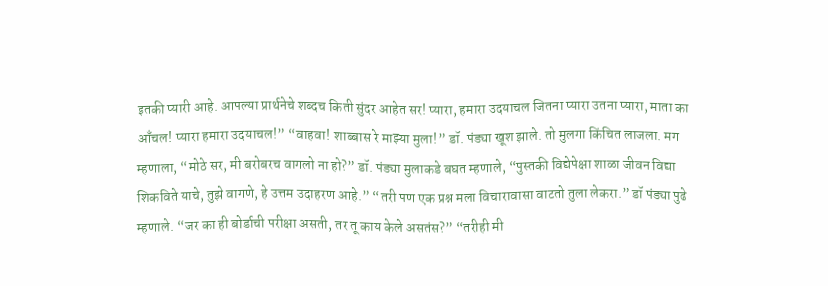इतकी प्यारी आहे. आपल्या प्रार्थनेचे शब्दच किती सुंदर आहेत सर! प्यारा, हमारा उदयाचल जितना प्यारा उतना प्यारा, माता का आँचल! प्यारा हमारा उदयाचल!” “वाहवा! शाब्बास रे माझ्या मुला!” डॉ. पंड्या खूश झाले. तो मुलगा किंचित लाजला. मग म्हणाला, “मोठे सर, मी बरोबरच वागलो ना हो?” डॉ. पंड्या मुलाकडे बघत म्हणाले, “पुस्तकी विद्येपेक्षा शाळा जीवन विद्या शिकविते याचे, तुझे वागणे, हे उत्तम उदाहरण आहे.” “तरी पण एक प्रश्न मला विचारावासा वाटतो तुला लेकरा.” डॉ पंड्या पुढे म्हणाले. “जर का ही बोर्डाची परीक्षा असती, तर तू काय केले असतंस?” “तरीही मी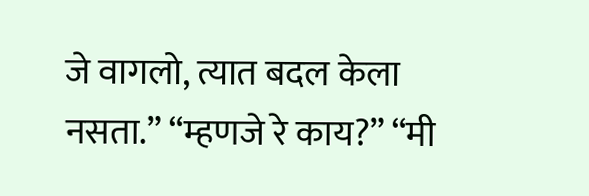जे वागलो, त्यात बदल केला नसता.” “म्हणजे रे काय?” “मी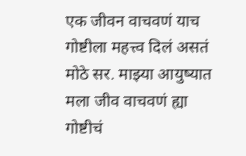एक जीवन वाचवणं याच गोष्टीला महत्त्व दिलं असतं मोठे सर. माझ्या आयुष्यात मला जीव वाचवणं ह्या गोष्टीचं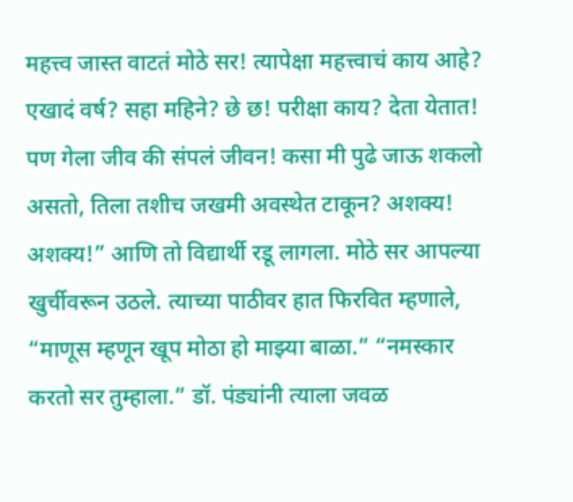महत्त्व जास्त वाटतं मोठे सर! त्यापेक्षा महत्त्वाचं काय आहे? एखादं वर्ष? सहा महिने? छे छ! परीक्षा काय? देता येतात! पण गेला जीव की संपलं जीवन! कसा मी पुढे जाऊ शकलो असतो, तिला तशीच जखमी अवस्थेत टाकून? अशक्य! अशक्य!” आणि तो विद्यार्थी रडू लागला. मोठे सर आपल्या खुर्चीवरून उठले. त्याच्या पाठीवर हात फिरवित म्हणाले, “माणूस म्हणून खूप मोठा हो माझ्या बाळा.” “नमस्कार करतो सर तुम्हाला.” डॉ. पंड्यांनी त्याला जवळ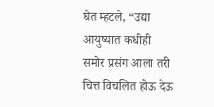घेत म्हटले, “उद्या आयुष्यात कधीही समोर प्रसंग आला तरी चित्त विचलित होऊ देऊ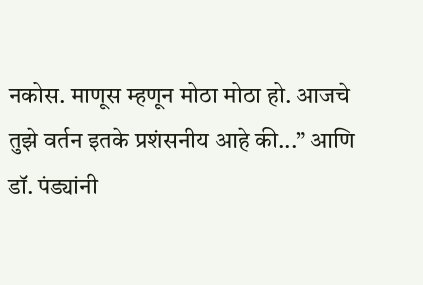नकोस. माणूस म्हणून मोठा मोठा हो. आजचे तुझे वर्तन इतके प्रशंसनीय आहे की...” आणि डॉ. पंड्यांनी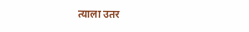त्याला उतर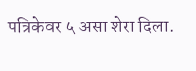पत्रिकेवर ५ असा शेरा दिला.